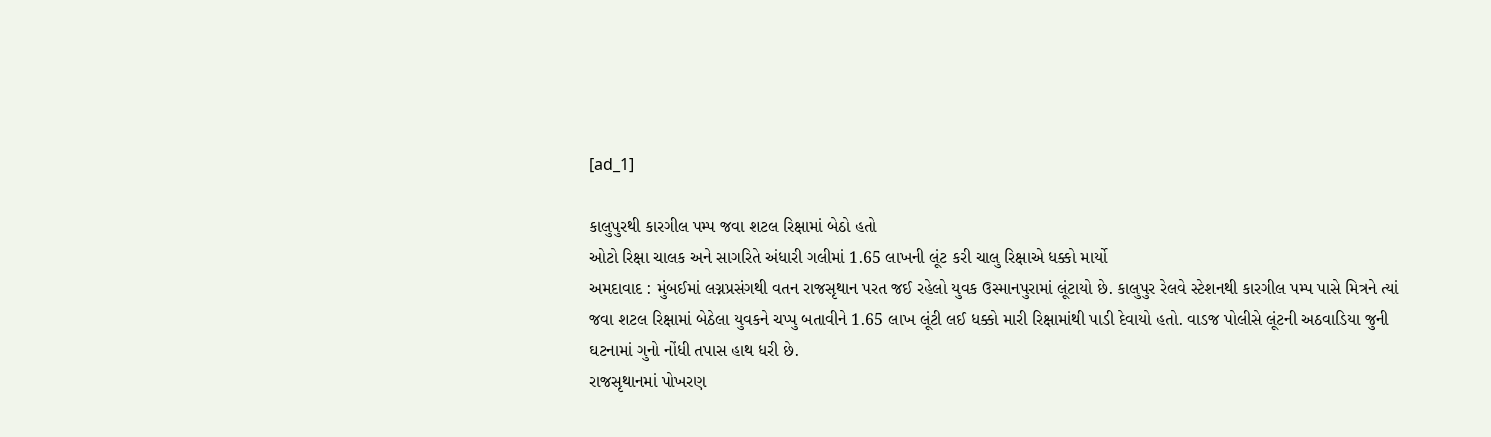[ad_1]

કાલુપુરથી કારગીલ પમ્પ જવા શટલ રિક્ષામાં બેઠો હતો
ઓટો રિક્ષા ચાલક અને સાગરિતે અંધારી ગલીમાં 1.65 લાખની લૂંટ કરી ચાલુ રિક્ષાએ ધક્કો માર્યો
અમદાવાદ : મુંબઈમાં લગ્નપ્રસંગથી વતન રાજસૃથાન પરત જઈ રહેલો યુવક ઉસ્માનપુરામાં લૂંટાયો છે. કાલુપુર રેલવે સ્ટેશનથી કારગીલ પમ્પ પાસે મિત્રને ત્યાં જવા શટલ રિક્ષામાં બેઠેલા યુવકને ચપ્પુ બતાવીને 1.65 લાખ લૂંટી લઈ ધક્કો મારી રિક્ષામાંથી પાડી દેવાયો હતો. વાડજ પોલીસે લૂંટની અઠવાડિયા જુની ઘટનામાં ગુનો નોંધી તપાસ હાથ ધરી છે.
રાજસૃથાનમાં પોખરણ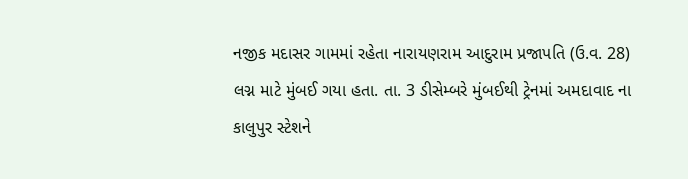નજીક મદાસર ગામમાં રહેતા નારાયણરામ આદુરામ પ્રજાપતિ (ઉ.વ. 28) લગ્ન માટે મુંબઈ ગયા હતા. તા. 3 ડીસેમ્બરે મુંબઈથી ટ્રેનમાં અમદાવાદ ના કાલુપુર સ્ટેશને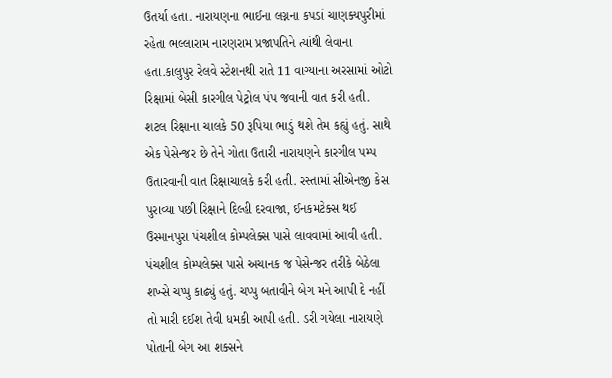ઉતર્યા હતા. નારાયણના ભાઈના લગ્નના કપડાં ચાણક્યપુરીમાં રહેતા ભલ્લારામ નારણરામ પ્રજાપતિને ત્યાંથી લેવાના હતા.કાલુપુર રેલવે સ્ટેશનથી રાતે 11 વાગ્યાના અરસામાં ઓટો રિક્ષામાં બેસી કારગીલ પેટ્રોલ પંપ જવાની વાત કરી હતી.
શટલ રિક્ષાના ચાલકે 50 રૂપિયા ભાડું થશે તેમ કહ્યું હતું. સાથે એક પેસેન્જર છે તેને ગોતા ઉતારી નારાયણને કારગીલ પમ્પ ઉતારવાની વાત રિક્ષાચાલકે કરી હતી. રસ્તામાં સીએનજી કેસ પુરાવ્યા પછી રિક્ષાને દિલ્હી દરવાજા, ઈનકમટેક્સ થઈ ઉસ્માનપુરા પંચશીલ કોમ્પલેક્સ પાસે લાવવામાં આવી હતી.
પંચશીલ કોમ્પલેક્સ પાસે અચાનક જ પેસેન્જર તરીકે બેઠેલા શખ્સે ચપ્પુ કાઢ્યું હતું. ચપ્પુ બતાવીને બેગ મને આપી દે નહીં તો મારી દઈશ તેવી ધમકી આપી હતી. ડરી ગયેલા નારાયણે પોતાની બેગ આ શક્સને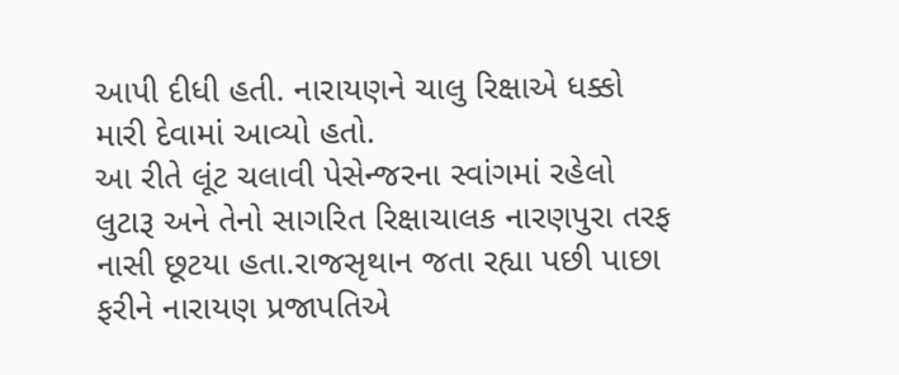આપી દીધી હતી. નારાયણને ચાલુ રિક્ષાએ ધક્કો મારી દેવામાં આવ્યો હતો.
આ રીતે લૂંટ ચલાવી પેસેન્જરના સ્વાંગમાં રહેલો લુટારૂ અને તેનો સાગરિત રિક્ષાચાલક નારણપુરા તરફ નાસી છૂટયા હતા.રાજસૃથાન જતા રહ્યા પછી પાછા ફરીને નારાયણ પ્રજાપતિએ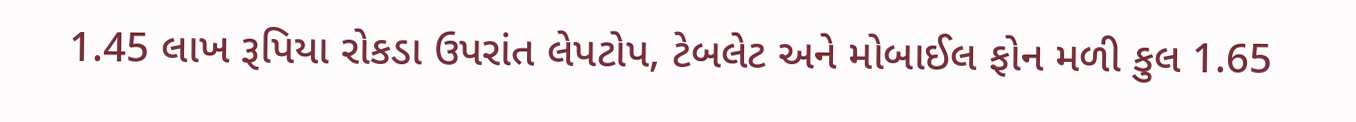1.45 લાખ રૂપિયા રોકડા ઉપરાંત લેપટોપ, ટેબલેટ અને મોબાઈલ ફોન મળી કુલ 1.65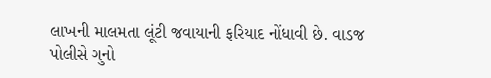લાખની માલમતા લૂંટી જવાયાની ફરિયાદ નોંધાવી છે. વાડજ પોલીસે ગુનો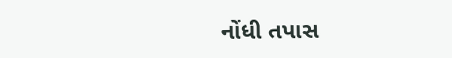નોંધી તપાસ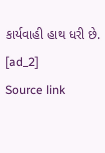કાર્યવાહી હાથ ધરી છે.
[ad_2]
Source link